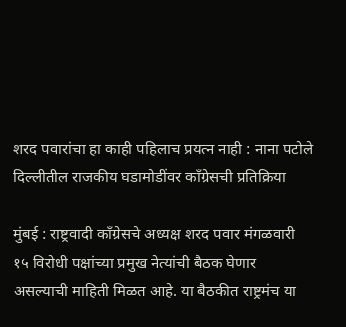शरद पवारांचा हा काही पहिलाच प्रयत्न नाही : नाना पटोले
दिल्लीतील राजकीय घडामोडींवर काँग्रेसची प्रतिक्रिया

मुंबई : राष्ट्रवादी काँग्रेसचे अध्यक्ष शरद पवार मंगळवारी १५ विरोधी पक्षांच्या प्रमुख नेत्यांची बैठक घेणार असल्याची माहिती मिळत आहे. या बैठकीत राष्ट्रमंच या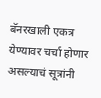बॅनरखाली एकत्र येण्यावर चर्चा होणार असल्याचं सूत्रांनी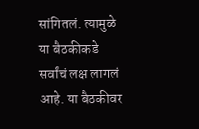सांगितलं. त्यामुळे या बैठकीकडे सर्वांचं लक्ष लागलं आहे. या बैठकीवर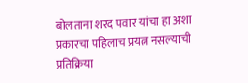बोलताना शरद पवार यांचा हा अशा प्रकारचा पहिलाच प्रयत्न नसल्याची प्रतिक्रिया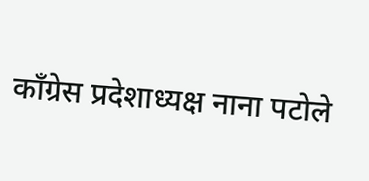काँग्रेस प्रदेशाध्यक्ष नाना पटोले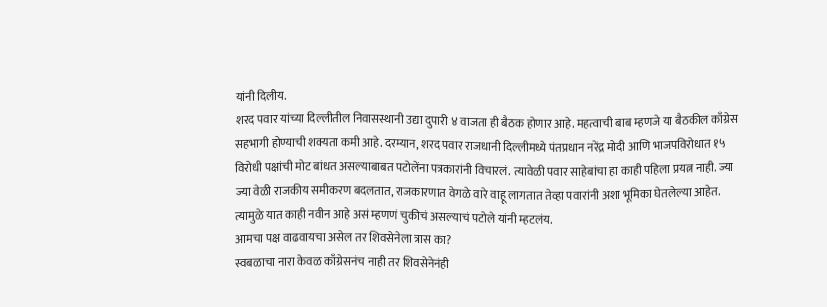यांनी दिलीय.
शरद पवार यांच्या दिल्लीतील निवासस्थानी उद्या दुपारी ४ वाजता ही बैठक होणार आहे. महत्वाची बाब म्हणजे या बैठकील काँग्रेस सहभागी होण्याची शक्यता कमी आहे. दरम्यान, शरद पवार राजधानी दिल्लीमध्ये पंतप्रधान नरेंद्र मोदी आणि भाजपविरोधात १५ विरोधी पक्षांची मोट बांधत असल्याबाबत पटोलेंना पत्रकारांनी विचारलं. त्यावेळी पवार साहेबांचा हा काही पहिला प्रयत्न नाही. ज्या ज्या वेळी राजकीय समीकरण बदलतात, राजकारणात वेगळे वारे वाहू लागतात तेव्हा पवारांनी अशा भूमिका घेतलेल्या आहेत. त्यामुळे यात काही नवीन आहे असं म्हणणं चुकीचं असल्याचं पटोले यांनी म्हटलंय.
आमचा पक्ष वाढवायचा असेल तर शिवसेनेला त्रास का?
स्वबळाचा नारा केवळ काँग्रेसनंच नाही तर शिवसेनेनंही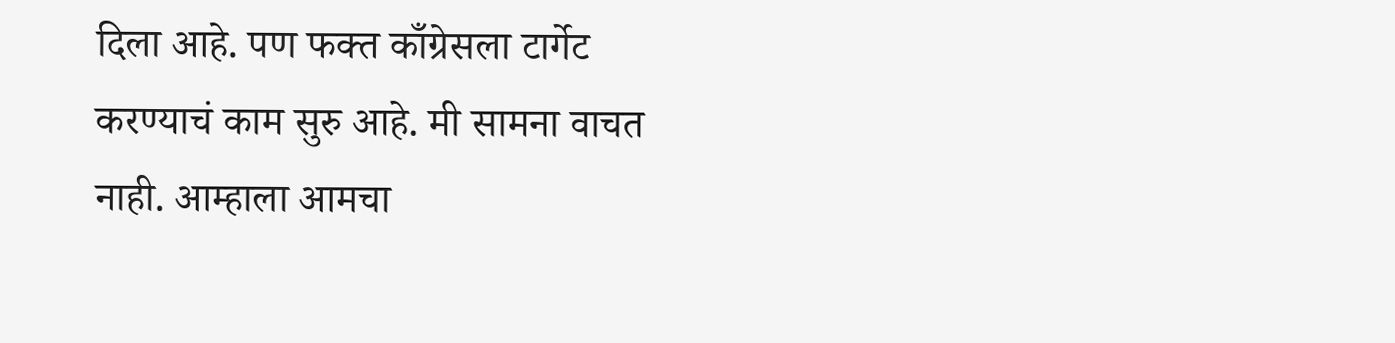दिला आहे. पण फक्त काँग्रेसला टार्गेट करण्याचं काम सुरु आहे. मी सामना वाचत नाही. आम्हाला आमचा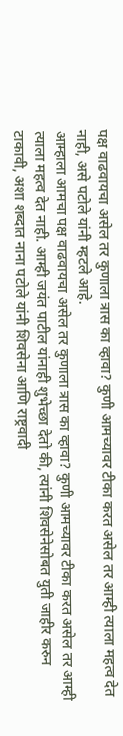पक्ष वाढवायचा असेल तर कुणाला त्रास का व्हावा? कुणी आमच्यावर टीका करत असेल तर आम्ही त्याला महत्व देत नाही, असे पटोले यांनी म्हटले आहे.
आम्हाला आमचा पक्ष वाढवायचा असेल तर कुणाला त्रास का व्हावा? कुणी आमच्यावर टीका करत असेल तर आम्ही त्याला महत्व देत नाही. आम्ही जयंत पाटील यांनाही शुभेच्छा देतो की, त्यांनी शिवसेनेसोबत युती जाहीर करुन टाकावी, अशा शब्दात नाना पटोले यांनी शिवसेना आणि राष्ट्रवादी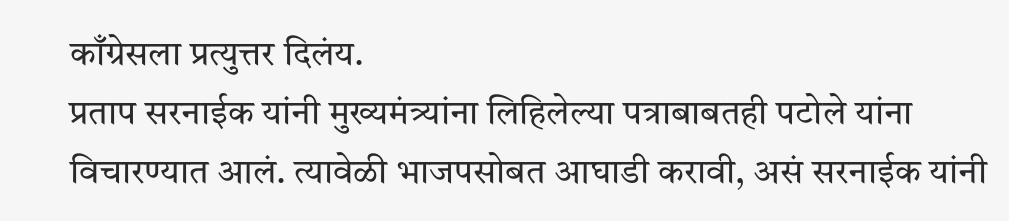काँग्रेसला प्रत्युत्तर दिलंय.
प्रताप सरनाईक यांनी मुख्यमंत्र्यांना लिहिलेल्या पत्राबाबतही पटोले यांना विचारण्यात आलं. त्यावेळी भाजपसोबत आघाडी करावी, असं सरनाईक यांनी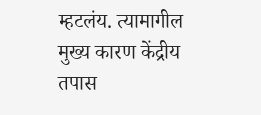म्हटलंय. त्यामागील मुख्य कारण केंद्रीय तपास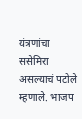यंत्रणांचा ससेमिरा असल्याचं पटोले म्हणाले. भाजप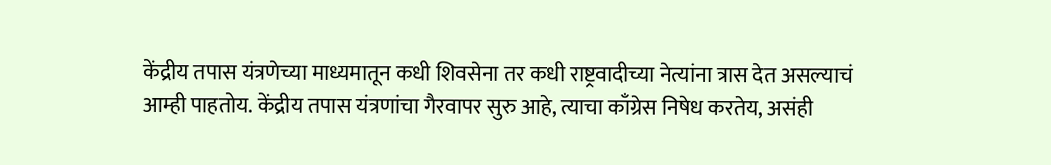केंद्रीय तपास यंत्रणेच्या माध्यमातून कधी शिवसेना तर कधी राष्ट्रवादीच्या नेत्यांना त्रास देत असल्याचं आम्ही पाहतोय. केंद्रीय तपास यंत्रणांचा गैरवापर सुरु आहे, त्याचा काँग्रेस निषेध करतेय, असंही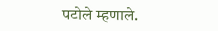पटोले म्हणाले.